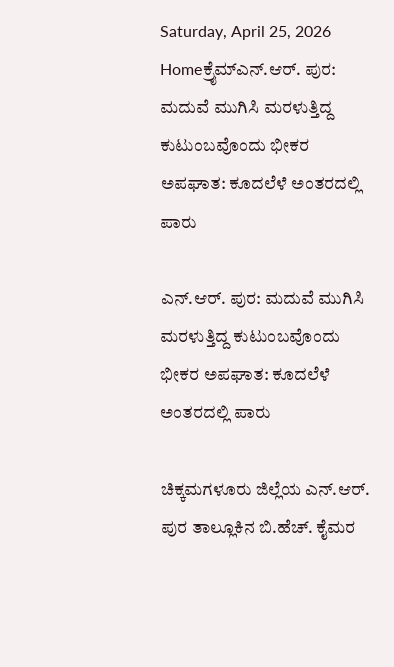Saturday, April 25, 2026
Homeಕ್ರೈಮ್ಎನ್.ಆರ್. ಪುರ: ಮದುವೆ ಮುಗಿಸಿ ಮರಳುತ್ತಿದ್ದ ಕುಟುಂಬವೊಂದು ಭೀಕರ ಅಪಘಾತ: ಕೂದಲೆಳೆ ಅಂತರದಲ್ಲಿ ಪಾರು

ಎನ್.ಆರ್. ಪುರ: ಮದುವೆ ಮುಗಿಸಿ ಮರಳುತ್ತಿದ್ದ ಕುಟುಂಬವೊಂದು ಭೀಕರ ಅಪಘಾತ: ಕೂದಲೆಳೆ ಅಂತರದಲ್ಲಿ ಪಾರು

ಚಿಕ್ಕಮಗಳೂರು ಜಿಲ್ಲೆಯ ಎನ್.ಆರ್. ಪುರ ತಾಲ್ಲೂಕಿನ ಬಿ.ಹೆಚ್. ಕೈಮರ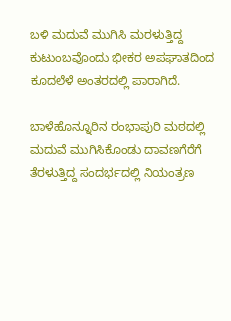ಬಳಿ ಮದುವೆ ಮುಗಿಸಿ ಮರಳುತ್ತಿದ್ದ ಕುಟುಂಬವೊಂದು ಭೀಕರ ಅಪಘಾತದಿಂದ ಕೂದಲೆಳೆ ಅಂತರದಲ್ಲಿ ಪಾರಾಗಿದೆ.

ಬಾಳೆಹೊನ್ನೂರಿನ ರಂಭಾಪುರಿ ಮಠದಲ್ಲಿ ಮದುವೆ ಮುಗಿಸಿಕೊಂಡು ದಾವಣಗೆರೆಗೆ ತೆರಳುತ್ತಿದ್ದ ಸಂದರ್ಭದಲ್ಲಿ ನಿಯಂತ್ರಣ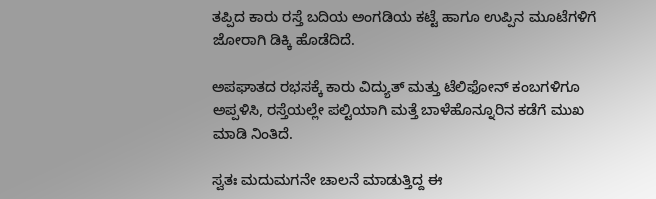ತಪ್ಪಿದ ಕಾರು ರಸ್ತೆ ಬದಿಯ ಅಂಗಡಿಯ ಕಟ್ಟೆ ಹಾಗೂ ಉಪ್ಪಿನ ಮೂಟೆಗಳಿಗೆ ಜೋರಾಗಿ ಡಿಕ್ಕಿ ಹೊಡೆದಿದೆ.

ಅಪಘಾತದ ರಭಸಕ್ಕೆ ಕಾರು ವಿದ್ಯುತ್ ಮತ್ತು ಟೆಲಿಫೋನ್ ಕಂಬಗಳಿಗೂ ಅಪ್ಪಳಿಸಿ, ರಸ್ತೆಯಲ್ಲೇ ಪಲ್ಟಿಯಾಗಿ ಮತ್ತೆ ಬಾಳೆಹೊನ್ನೂರಿನ ಕಡೆಗೆ ಮುಖ ಮಾಡಿ ನಿಂತಿದೆ.

ಸ್ವತಃ ಮದುಮಗನೇ ಚಾಲನೆ ಮಾಡುತ್ತಿದ್ದ ಈ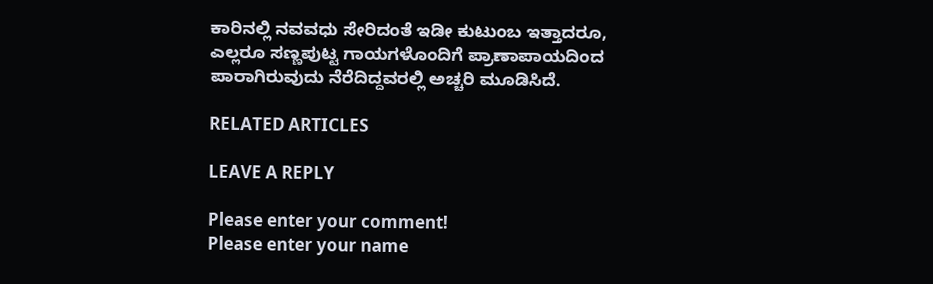ಕಾರಿನಲ್ಲಿ ನವವಧು ಸೇರಿದಂತೆ ಇಡೀ ಕುಟುಂಬ ಇತ್ತಾದರೂ, ಎಲ್ಲರೂ ಸಣ್ಣಪುಟ್ಟ ಗಾಯಗಳೊಂದಿಗೆ ಪ್ರಾಣಾಪಾಯದಿಂದ ಪಾರಾಗಿರುವುದು ನೆರೆದಿದ್ದವರಲ್ಲಿ ಅಚ್ಚರಿ ಮೂಡಿಸಿದೆ.

RELATED ARTICLES

LEAVE A REPLY

Please enter your comment!
Please enter your name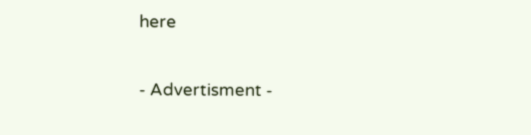here

- Advertisment -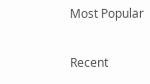Most Popular

Recent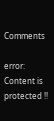Comments

error: Content is protected !!